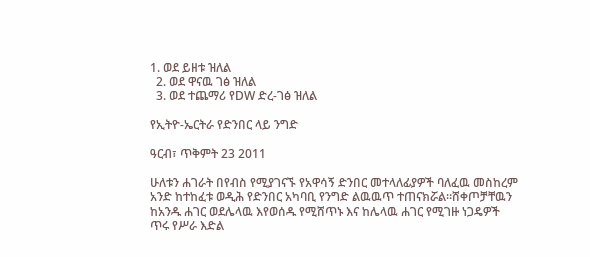1. ወደ ይዘቱ ዝለል
  2. ወደ ዋናዉ ገፅ ዝለል
  3. ወደ ተጨማሪ የDW ድረ-ገፅ ዝለል

የኢትዮ-ኤርትራ የድንበር ላይ ንግድ

ዓርብ፣ ጥቅምት 23 2011

ሁለቱን ሐገራት በየብስ የሚያገናኙ የአዋሳኝ ድንበር መተላለፊያዎች ባለፈዉ መስከረም አንድ ከተከፈቱ ወዲሕ የድንበር አካባቢ የንግድ ልዉዉጥ ተጠናክሯል።ሸቀጦቻቸዉን ከአንዱ ሐገር ወደሌላዉ እየወሰዱ የሚሸጥኑ እና ከሌላዉ ሐገር የሚገዙ ነጋዴዎች ጥሩ የሥራ እድል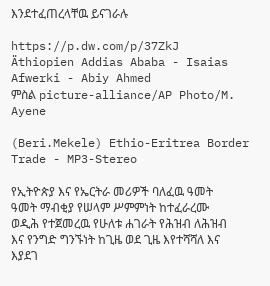እንደተፈጠረላቸዉ ይናገራሉ

https://p.dw.com/p/37ZkJ
Äthiopien Addias Ababa - Isaias Afwerki - Abiy Ahmed
ምስል picture-alliance/AP Photo/M. Ayene

(Beri.Mekele) Ethio-Eritrea Border Trade - MP3-Stereo

የኢትዮጵያ እና የኤርትራ መሪዎች ባለፈዉ ዓመት ዓመት ማብቂያ የሠላም ሥምምነት ከተፈራረሙ ወዲሕ የተጀመረዉ የሁለቱ ሐገራት የሕዝብ ለሕዝብ እና የንግድ ግንኙነት ከጊዜ ወደ ጊዜ እየተሻሻለ እና እያደገ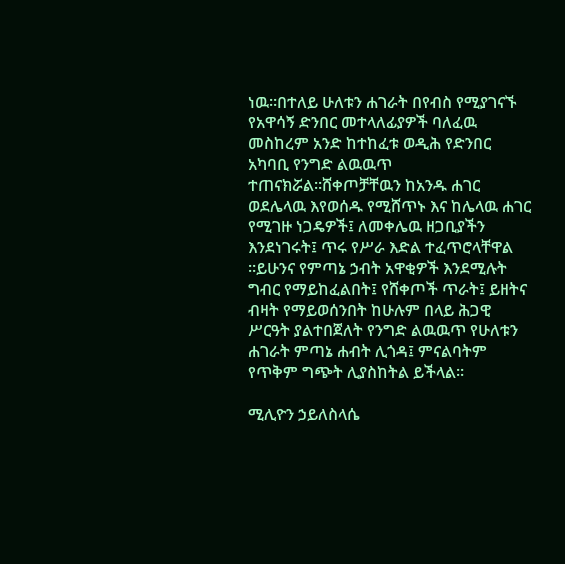ነዉ።በተለይ ሁለቱን ሐገራት በየብስ የሚያገናኙ የአዋሳኝ ድንበር መተላለፊያዎች ባለፈዉ መስከረም አንድ ከተከፈቱ ወዲሕ የድንበር አካባቢ የንግድ ልዉዉጥ ተጠናክሯል።ሸቀጦቻቸዉን ከአንዱ ሐገር ወደሌላዉ እየወሰዱ የሚሸጥኑ እና ከሌላዉ ሐገር የሚገዙ ነጋዴዎች፤ ለመቀሌዉ ዘጋቢያችን እንደነገሩት፤ ጥሩ የሥራ እድል ተፈጥሮላቸዋል ።ይሁንና የምጣኔ ኃብት አዋቂዎች እንደሚሉት ግብር የማይከፈልበት፤ የሸቀጦች ጥራት፤ ይዘትና ብዛት የማይወሰንበት ከሁሉም በላይ ሕጋዊ ሥርዓት ያልተበጀለት የንግድ ልዉዉጥ የሁለቱን ሐገራት ምጣኔ ሐብት ሊጎዳ፤ ምናልባትም የጥቅም ግጭት ሊያስከትል ይችላል።

ሚሊዮን ኃይለስላሴ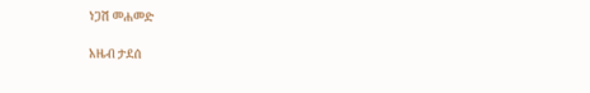ነጋሽ መሐመድ

አዜብ ታደሰ